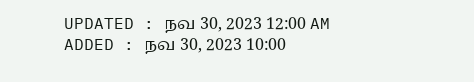UPDATED : நவ 30, 2023 12:00 AM
ADDED : நவ 30, 2023 10:00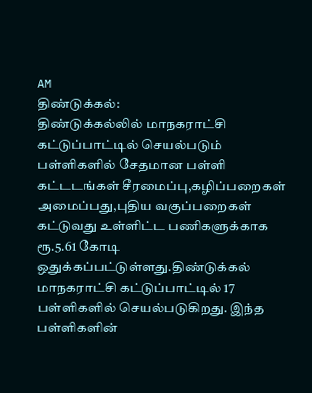AM
திண்டுக்கல்:
திண்டுக்கல்லில் மாநகராட்சி கட்டுப்பாட்டில் செயல்படும் பள்ளிகளில் சேதமான பள்ளி கட்டடங்கள் சீரமைப்பு,கழிப்பறைகள் அமைப்பது,புதிய வகுப்பறைகள் கட்டுவது உள்ளிட்ட பணிகளுக்காக ரூ.5.61 கோடி ஒதுக்கப்பட்டுள்ளது.திண்டுக்கல் மாநகராட்சி கட்டுப்பாட்டில் 17 பள்ளிகளில் செயல்படுகிறது. இந்த பள்ளிகளின்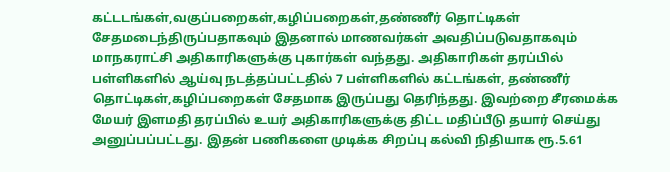கட்டடங்கள்,வகுப்பறைகள்,கழிப்பறைகள்,தண்ணீர் தொட்டிகள் சேதமடைந்திருப்பதாகவும் இதனால் மாணவர்கள் அவதிப்படுவதாகவும் மாநகராட்சி அதிகாரிகளுக்கு புகார்கள் வந்தது. அதிகாரிகள் தரப்பில் பள்ளிகளில் ஆய்வு நடத்தப்பட்டதில் 7 பள்ளிகளில் கட்டங்கள், தண்ணீர் தொட்டிகள்,கழிப்பறைகள் சேதமாக இருப்பது தெரிந்தது. இவற்றை சீரமைக்க மேயர் இளமதி தரப்பில் உயர் அதிகாரிகளுக்கு திட்ட மதிப்பீடு தயார் செய்து அனுப்பப்பட்டது. இதன் பணிகளை முடிக்க சிறப்பு கல்வி நிதியாக ரூ.5.61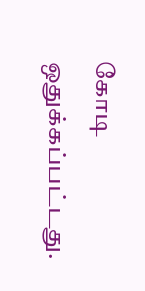கோடி ஒதுக்கப்பட்டது.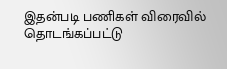இதன்படி பணிகள் விரைவில் தொடங்கப்பட்டு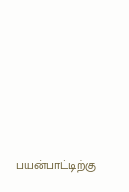பயன்பாட்டிற்கு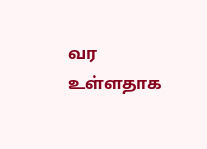வர உள்ளதாக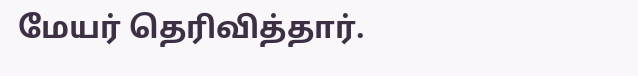மேயர் தெரிவித்தார்.